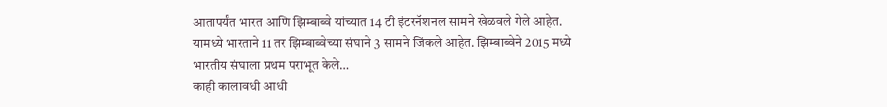आतापर्यंत भारत आणि झिम्बाब्वे यांच्यात 14 टी इंटरनॅशनल सामने खेळवले गेले आहेत. यामध्ये भारताने 11 तर झिम्बाब्वेच्या संघाने 3 सामने जिंकले आहेत. झिम्बाब्वेने 2015 मध्ये भारतीय संघाला प्रथम पराभूत केले…
काही कालावधी आधी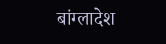बांग्लादेश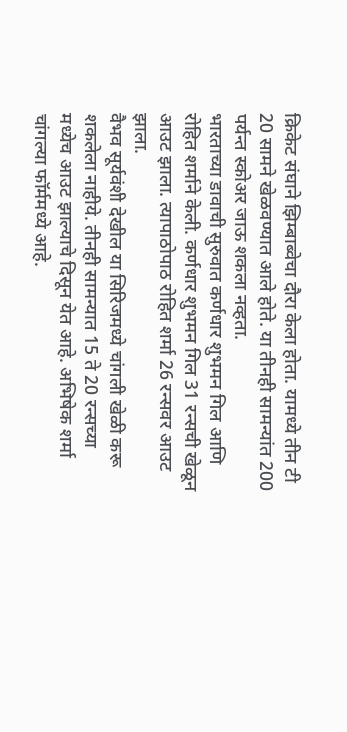क्रिकेट संघाने झिम्बाब्वेचा दौरा केला होता. यामध्ये तीन टी 20 सामने खेळवण्यात आले होते. या तीनही सामन्यांत 200 पर्यन्त स्कोअर जाऊ शकला नव्हता.
भारताच्या डावाची सुरुवात कर्णधार शुभमन गिल आणि रोहित शर्माने केली. कर्णधार शुभमन गिल 31 रन्सची खेळून आउट झाला. त्यापाठोपाठ रोहित शर्मा 26 रन्सवर आउट झाला.
वैभव सूर्यवंशी देखील या सिरिजमध्ये चांगली खेळी करू शकलेला नाहीये. तीनही सामन्यात 15 ते 20 रन्सच्या मध्येच आउट झाल्याचे दिसून येत आहे. अभिषेक शर्मा चांगल्या फॉर्ममध्ये आहे.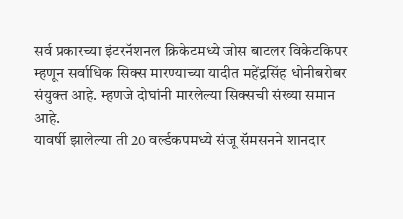सर्व प्रकारच्या इंटरनॅशनल क्रिकेटमध्ये जोस बाटलर विकेटकिपर म्हणून सर्वाधिक सिक्स मारण्याच्या यादीत महेंद्रसिंह धोनीबरोबर संयुक्त आहे. म्हणजे दोघांनी मारलेल्या सिक्सची संख्या समान आहे.
यावर्षी झालेल्या ती 20 वर्ल्डकपमध्ये संजू सॅमसनने शानदार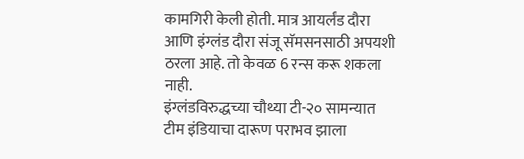कामगिरी केली होती. मात्र आयर्लंड दौरा आणि इंग्लंड दौरा संजू सॅमसनसाठी अपयशी ठरला आहे. तो केवळ 6 रन्स करू शकला नाही.
इंग्लंडविरुद्धच्या चौथ्या टी-२० सामन्यात टीम इंडियाचा दारूण पराभव झाला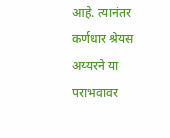आहे. त्यानंतर कर्णधार श्रेयस अय्यरने या पराभवावर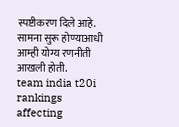स्पष्टीकरण दिले आहे. सामना सुरू होण्याआधी आम्ही योग्य रणनीती आखली होती.
team india t20i rankings affecting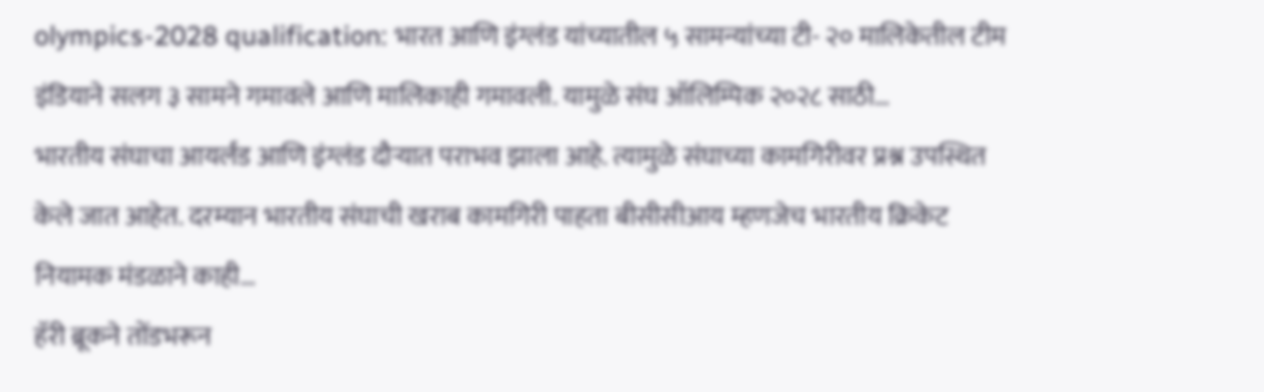olympics-2028 qualification: भारत आणि इंग्लंड यांच्यातील ५ सामन्यांच्या टी- २० मालिकेतील टीम इंडियाने सलग ३ सामने गमावले आणि मालिकाही गमावली. यामुळे संघ ऑलिम्पिक २०२८ साठी…
भारतीय संघाचा आयर्लंड आणि इंग्लंड दौऱ्यात पराभव झाला आहे. त्यामुळे संघाच्या कामगिरीवर प्रश्न उपस्थित केले जात आहेत. दरम्यान भारतीय संघाची खराब कामगिरी पाहता बीसीसीआय म्हणजेच भारतीय क्रिकेट नियामक मंडळाने काही…
हॅरी ब्रूकने तोंडभरून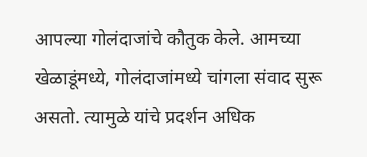आपल्या गोलंदाजांचे कौतुक केले. आमच्या खेळाडूंमध्ये, गोलंदाजांमध्ये चांगला संवाद सुरू असतो. त्यामुळे यांचे प्रदर्शन अधिक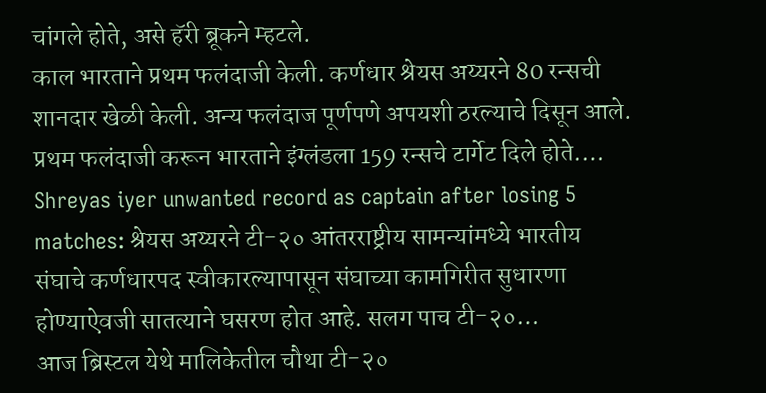चांगले होते, असे हॅरी ब्रूकने म्हटले.
काल भारताने प्रथम फलंदाजी केली. कर्णधार श्रेयस अय्यरने 80 रन्सची शानदार खेळी केली. अन्य फलंदाज पूर्णपणे अपयशी ठरल्याचे दिसून आले. प्रथम फलंदाजी करून भारताने इंग्लंडला 159 रन्सचे टार्गेट दिले होते.…
Shreyas iyer unwanted record as captain after losing 5 matches: श्रेयस अय्यरने टी-२० आंतरराष्ट्रीय सामन्यांमध्ये भारतीय संघाचे कर्णधारपद स्वीकारल्यापासून संघाच्या कामगिरीत सुधारणा होण्याऐवजी सातत्याने घसरण होत आहे. सलग पाच टी-२०…
आज ब्रिस्टल येथे मालिकेतील चौथा टी-२०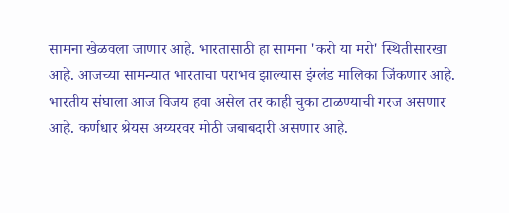सामना खेळवला जाणार आहे. भारतासाठी हा सामना 'करो या मरो' स्थितीसारखा आहे. आजच्या सामन्यात भारताचा पराभव झाल्यास इंग्लंड मालिका जिंकणार आहे.
भारतीय संघाला आज विजय हवा असेल तर काही चुका टाळण्याची गरज असणार आहे. कर्णधार श्रेयस अय्यरवर मोठी जबाबदारी असणार आहे.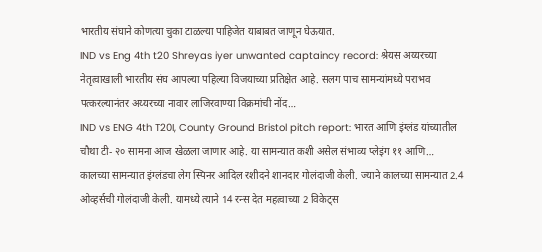भारतीय संघाने कोणत्या चुका टाळल्या पाहिजेत याबाबत जाणून घेऊयात.
IND vs Eng 4th t20 Shreyas iyer unwanted captaincy record: श्रेयस अय्यरच्या नेतृत्वाखाली भारतीय संघ आपल्या पहिल्या विजयाच्या प्रतिक्षेत आहे. सलग पाच सामन्यांमध्ये पराभव पत्करल्यानंतर अय्यरच्या नावार लाजिरवाण्या विक्रमांची नोंद…
IND vs ENG 4th T20I, County Ground Bristol pitch report: भारत आणि इंग्लंड यांच्यातील चौथा टी- २० सामना आज खेळला जाणार आहे. या सामन्यात कशी असेल संभाव्य प्लेइंग ११ आणि…
कालच्या सामन्यात इंग्लंडचा लेग स्पिनर आदिल रशीदने शानदार गोलंदाजी केली. ज्याने कालच्या सामन्यात 2.4 ओव्हर्सची गोलंदाजी केली. यामध्ये त्याने 14 रन्स देत महत्वाच्या 2 विकेट्स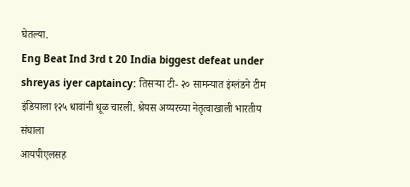घेतल्या.
Eng Beat Ind 3rd t 20 India biggest defeat under shreyas iyer captaincy: तिसऱ्या टी- २० सामन्यात इंग्लंडने टीम इंडियाला १२५ धावांनी धूळ चारली. श्रेयस अय्यरच्या नेतृत्वाखाली भारतीय संघाला
आयपीएलसह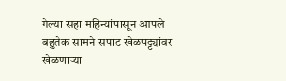गेल्या सहा महिन्यांपासून आपले बहुतेक सामने सपाट खेळपट्ट्यांवर खेळणाऱ्या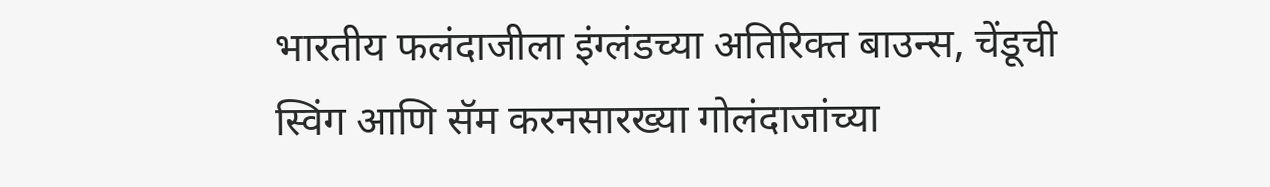भारतीय फलंदाजीला इंग्लंडच्या अतिरिक्त बाउन्स, चेंडूची स्विंग आणि सॅम करनसारख्या गोलंदाजांच्या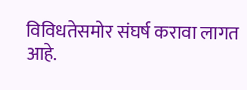विविधतेसमोर संघर्ष करावा लागत आहे.